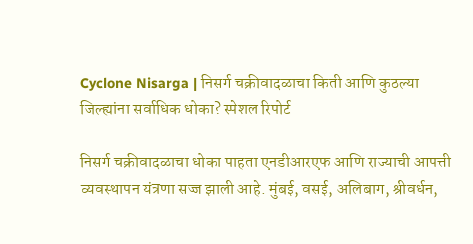Cyclone Nisarga | निसर्ग चक्रीवादळाचा किती आणि कुठल्या जिल्ह्यांना सर्वाधिक धोका? स्पेशल रिपोर्ट

निसर्ग चक्रीवादळाचा धोका पाहता एनडीआरएफ आणि राज्याची आपत्ती व्यवस्थापन यंत्रणा सज्ज झाली आहे. मुंबई, वसई, अलिबाग, श्रीवर्धन,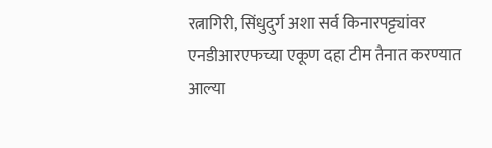रत्नागिरी, सिंधुदुर्ग अशा सर्व किनारपट्ट्यांवर एनडीआरएफच्या एकूण दहा टीम तैनात करण्यात आल्या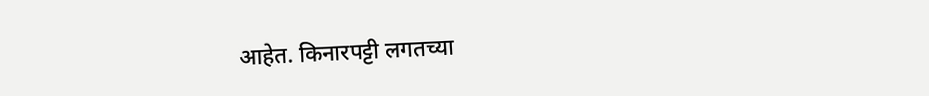आहेत. किनारपट्टी लगतच्या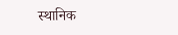स्थानिक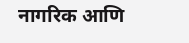नागरिक आणि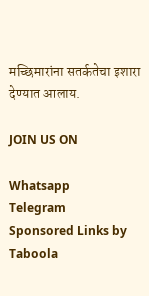मच्छिमारांना सतर्कतेचा इशारा देण्यात आलाय.

JOIN US ON

Whatsapp
Telegram
Sponsored Links by Taboola